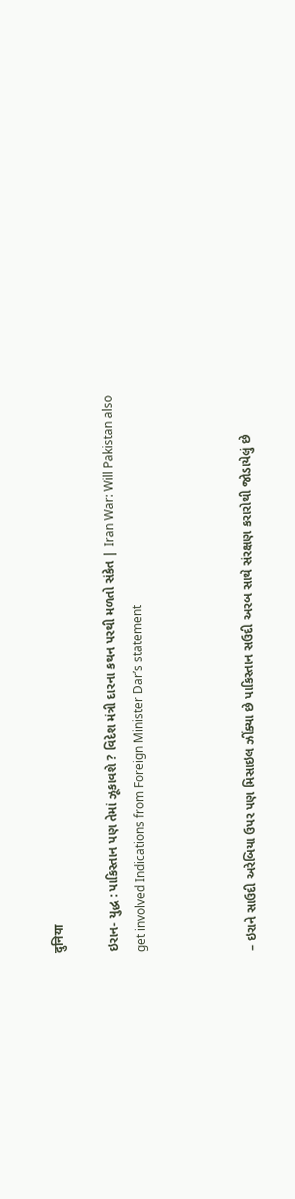दुनिया

ઇરાન- યુદ્ધ : પાકિસ્તાન પણ તેમાં ઝૂકાવશે ? વિદેશ મંત્રી દારના કથન પરથી મળતો સંકેત | Iran War: Will Pakistan also get involved Indications from Foreign Minister Dar’s statement



– ઇરાને સાઉદી અરેબિયા ઉપર પણ મિસાઇલ ઝીંક્યા છે પાકિસ્તાન સઉદી અરબ સાથે સંરક્ષણ કરારોથી જોડાયેલું છે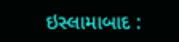ઇસ્લામાબાદ :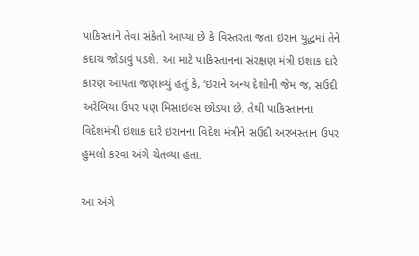પાકિસ્તાને તેવા સંકેતો આપ્યા છે કે વિસ્તરતા જતા ઇરાન યુદ્ધમાં તેને કદાચ જોડાવું પડશે. આ માટે પાકિસ્તાનના સંરક્ષણ મંત્રી ઇશાક દારે કારણ આપતા જણાવ્યું હતું કે, ‘ઇરાને અન્ય દેશોની જેમ જ, સઉદી અરેબિયા ઉપર પણ મિસાઇલ્સ છોડયા છે. તેથી પાકિસ્તાનના વિદેશમંત્રી ઇશાક દારે ઇરાનના વિદેશ મંત્રીને સઉદી અરબસ્તાન ઉપર હુમલો કરવા અંગે ચેતવ્યા હતા.

આ અંગે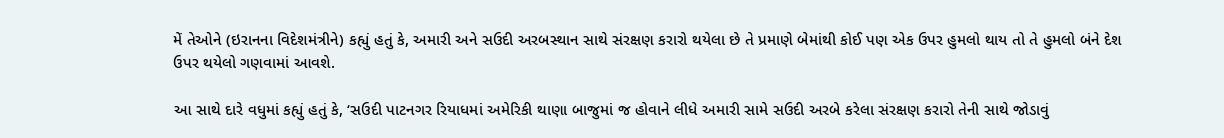મેં તેઓને (ઇરાનના વિદેશમંત્રીને) કહ્યું હતું કે, અમારી અને સઉદી અરબસ્થાન સાથે સંરક્ષણ કરારો થયેલા છે તે પ્રમાણે બેમાંથી કોઈ પણ એક ઉપર હુમલો થાય તો તે હુમલો બંને દેશ ઉપર થયેલો ગણવામાં આવશે.

આ સાથે દારે વધુમાં કહ્યું હતું કે, ‘સઉદી પાટનગર રિયાધમાં અમેરિકી થાણા બાજુમાં જ હોવાને લીધે અમારી સામે સઉદી અરબે કરેલા સંરક્ષણ કરારો તેની સાથે જોડાવું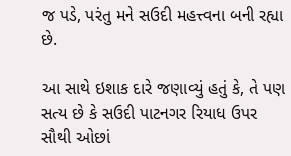જ પડે, પરંતુ મને સઉદી મહત્ત્વના બની રહ્યા છે.

આ સાથે ઇશાક દારે જણાવ્યું હતું કે, તે પણ સત્ય છે કે સઉદી પાટનગર રિયાધ ઉપર સૌથી ઓછાં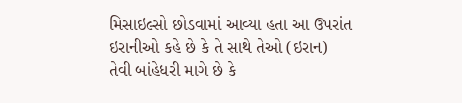મિસાઇલ્સો છોડવામાં આવ્યા હતા આ ઉપરાંત ઇરાનીઓ કહે છે કે તે સાથે તેઓ (ઇરાન) તેવી બાંહેધરી માગે છે કે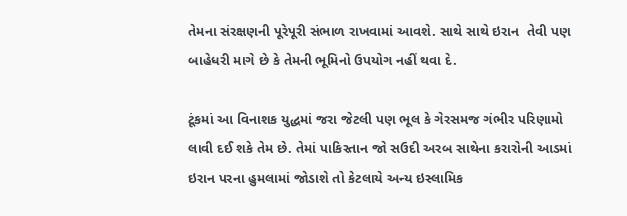તેમના સંરક્ષણની પૂરેપૂરી સંભાળ રાખવામાં આવશે. સાથે સાથે ઇરાન  તેવી પણ બાહેધરી માગે છે કે તેમની ભૂમિનો ઉપયોગ નહીં થવા દે.

ટૂંકમાં આ વિનાશક યુદ્ધમાં જરા જેટલી પણ ભૂલ કે ગેરસમજ ગંભીર પરિણામો લાવી દઈ શકે તેમ છે. તેમાં પાકિસ્તાન જો સઉદી અરબ સાથેના કરારોની આડમાં ઇરાન પરના હુમલામાં જોડાશે તો કેટલાયે અન્ય ઇસ્લામિક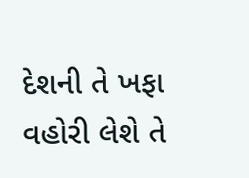દેશની તે ખફા વહોરી લેશે તે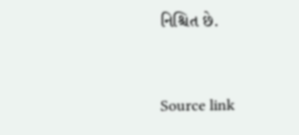નિશ્ચિત છે.



Source link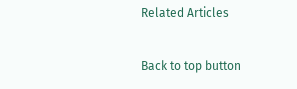Related Articles

Back to top button